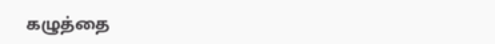கழுத்தை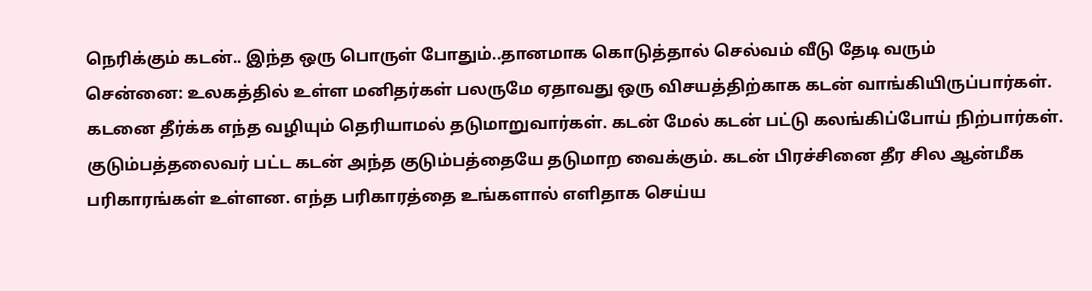நெரிக்கும் கடன்.. இந்த ஒரு பொருள் போதும்..தானமாக கொடுத்தால் செல்வம் வீடு தேடி வரும்
சென்னை: உலகத்தில் உள்ள மனிதர்கள் பலருமே ஏதாவது ஒரு விசயத்திற்காக கடன் வாங்கியிருப்பார்கள். கடனை தீர்க்க எந்த வழியும் தெரியாமல் தடுமாறுவார்கள். கடன் மேல் கடன் பட்டு கலங்கிப்போய் நிற்பார்கள். குடும்பத்தலைவர் பட்ட கடன் அந்த குடும்பத்தையே தடுமாற வைக்கும். கடன் பிரச்சினை தீர சில ஆன்மீக பரிகாரங்கள் உள்ளன. எந்த பரிகாரத்தை உங்களால் எளிதாக செய்ய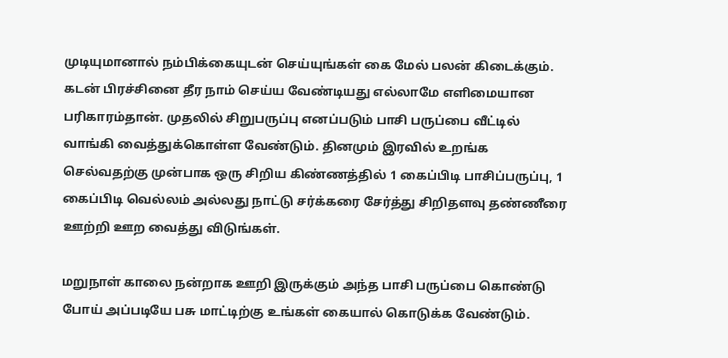முடியுமானால் நம்பிக்கையுடன் செய்யுங்கள் கை மேல் பலன் கிடைக்கும்.
கடன் பிரச்சினை தீர நாம் செய்ய வேண்டியது எல்லாமே எளிமையான பரிகாரம்தான். முதலில் சிறுபருப்பு எனப்படும் பாசி பருப்பை வீட்டில் வாங்கி வைத்துக்கொள்ள வேண்டும். தினமும் இரவில் உறங்க செல்வதற்கு முன்பாக ஒரு சிறிய கிண்ணத்தில் 1 கைப்பிடி பாசிப்பருப்பு, 1 கைப்பிடி வெல்லம் அல்லது நாட்டு சர்க்கரை சேர்த்து சிறிதளவு தண்ணீரை ஊற்றி ஊற வைத்து விடுங்கள்.

மறுநாள் காலை நன்றாக ஊறி இருக்கும் அந்த பாசி பருப்பை கொண்டு போய் அப்படியே பசு மாட்டிற்கு உங்கள் கையால் கொடுக்க வேண்டும்.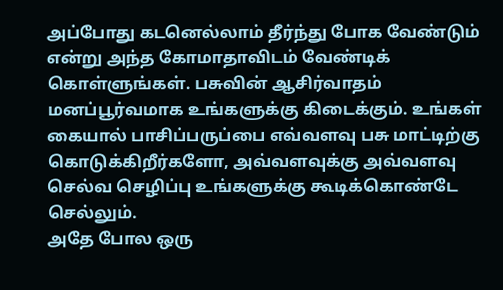அப்போது கடனெல்லாம் தீர்ந்து போக வேண்டும் என்று அந்த கோமாதாவிடம் வேண்டிக் கொள்ளுங்கள். பசுவின் ஆசிர்வாதம் மனப்பூர்வமாக உங்களுக்கு கிடைக்கும். உங்கள் கையால் பாசிப்பருப்பை எவ்வளவு பசு மாட்டிற்கு கொடுக்கிறீர்களோ, அவ்வளவுக்கு அவ்வளவு செல்வ செழிப்பு உங்களுக்கு கூடிக்கொண்டே செல்லும்.
அதே போல ஒரு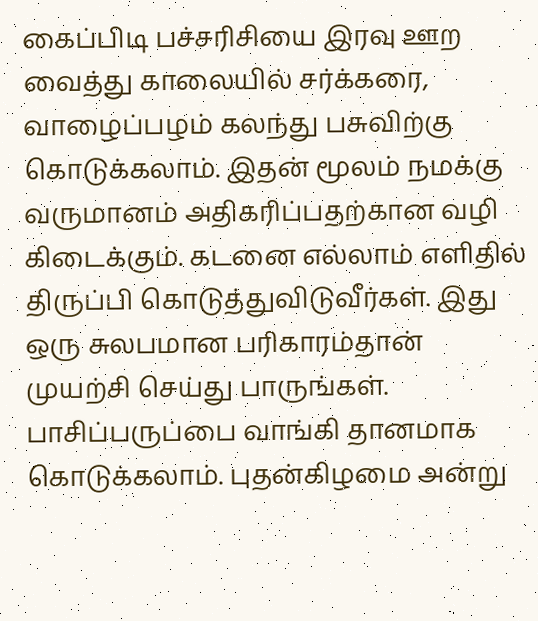கைப்பிடி பச்சரிசியை இரவு ஊற வைத்து காலையில் சர்க்கரை, வாழைப்பழம் கலந்து பசுவிற்கு கொடுக்கலாம். இதன் மூலம் நமக்கு வருமானம் அதிகரிப்பதற்கான வழி கிடைக்கும். கடனை எல்லாம் எளிதில் திருப்பி கொடுத்துவிடுவீர்கள். இது ஒரு சுலபமான பரிகாரம்தான் முயற்சி செய்து பாருங்கள்.
பாசிப்பருப்பை வாங்கி தானமாக கொடுக்கலாம். புதன்கிழமை அன்று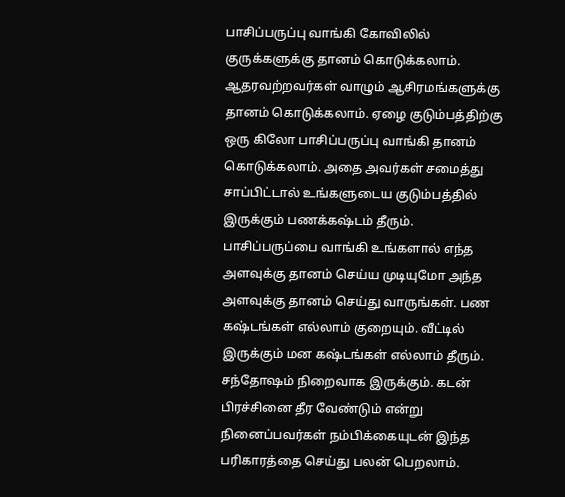பாசிப்பருப்பு வாங்கி கோவிலில் குருக்களுக்கு தானம் கொடுக்கலாம். ஆதரவற்றவர்கள் வாழும் ஆசிரமங்களுக்கு தானம் கொடுக்கலாம். ஏழை குடும்பத்திற்கு ஒரு கிலோ பாசிப்பருப்பு வாங்கி தானம் கொடுக்கலாம். அதை அவர்கள் சமைத்து சாப்பிட்டால் உங்களுடைய குடும்பத்தில் இருக்கும் பணக்கஷ்டம் தீரும்.
பாசிப்பருப்பை வாங்கி உங்களால் எந்த அளவுக்கு தானம் செய்ய முடியுமோ அந்த அளவுக்கு தானம் செய்து வாருங்கள். பண கஷ்டங்கள் எல்லாம் குறையும். வீட்டில் இருக்கும் மன கஷ்டங்கள் எல்லாம் தீரும். சந்தோஷம் நிறைவாக இருக்கும். கடன் பிரச்சினை தீர வேண்டும் என்று நினைப்பவர்கள் நம்பிக்கையுடன் இந்த பரிகாரத்தை செய்து பலன் பெறலாம்.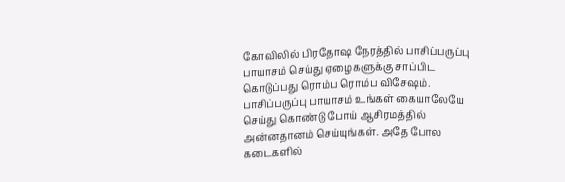கோவிலில் பிரதோஷ நேரத்தில் பாசிப்பருப்பு பாயாசம் செய்து ஏழைகளுக்கு சாப்பிட கொடுப்பது ரொம்ப ரொம்ப விசேஷம். பாசிப்பருப்பு பாயாசம் உங்கள் கையாலேயே செய்து கொண்டு போய் ஆசிரமத்தில் அன்னதானம் செய்யுங்கள். அதே போல கடைகளில்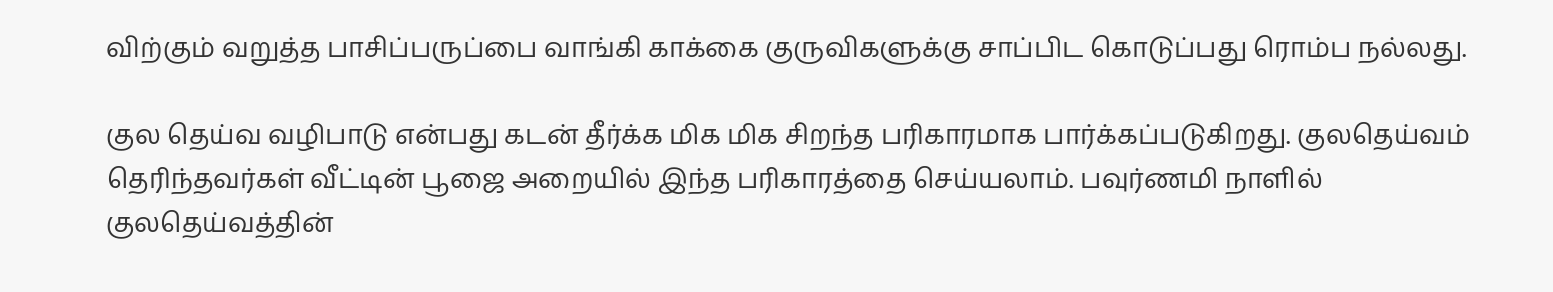விற்கும் வறுத்த பாசிப்பருப்பை வாங்கி காக்கை குருவிகளுக்கு சாப்பிட கொடுப்பது ரொம்ப நல்லது.

குல தெய்வ வழிபாடு என்பது கடன் தீர்க்க மிக மிக சிறந்த பரிகாரமாக பார்க்கப்படுகிறது. குலதெய்வம் தெரிந்தவர்கள் வீட்டின் பூஜை அறையில் இந்த பரிகாரத்தை செய்யலாம். பவுர்ணமி நாளில் குலதெய்வத்தின்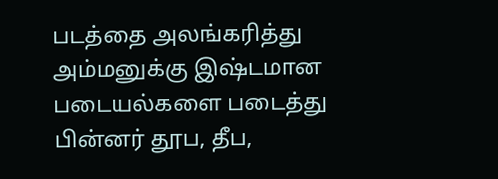படத்தை அலங்கரித்து அம்மனுக்கு இஷ்டமான படையல்களை படைத்து பின்னர் தூப, தீப,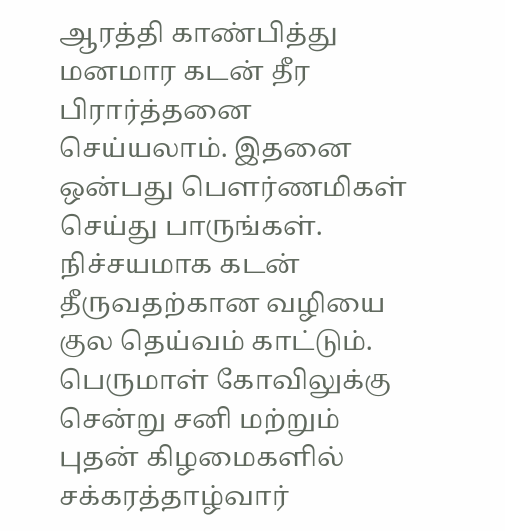ஆரத்தி காண்பித்து மனமார கடன் தீர பிரார்த்தனை செய்யலாம். இதனை ஒன்பது பௌர்ணமிகள் செய்து பாருங்கள். நிச்சயமாக கடன் தீருவதற்கான வழியை குல தெய்வம் காட்டும்.
பெருமாள் கோவிலுக்கு சென்று சனி மற்றும் புதன் கிழமைகளில் சக்கரத்தாழ்வார்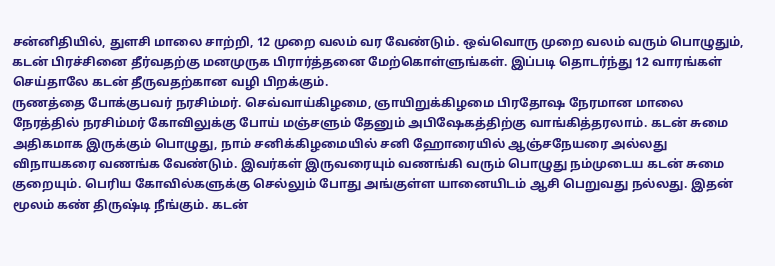சன்னிதியில், துளசி மாலை சாற்றி, 12 முறை வலம் வர வேண்டும். ஒவ்வொரு முறை வலம் வரும் பொழுதும், கடன் பிரச்சினை தீர்வதற்கு மனமுருக பிரார்த்தனை மேற்கொள்ளுங்கள். இப்படி தொடர்ந்து 12 வாரங்கள் செய்தாலே கடன் தீருவதற்கான வழி பிறக்கும்.
ருணத்தை போக்குபவர் நரசிம்மர். செவ்வாய்கிழமை, ஞாயிறுக்கிழமை பிரதோஷ நேரமான மாலை நேரத்தில் நரசிம்மர் கோவிலுக்கு போய் மஞ்சளும் தேனும் அபிஷேகத்திற்கு வாங்கித்தரலாம். கடன் சுமை அதிகமாக இருக்கும் பொழுது, நாம் சனிக்கிழமையில் சனி ஹோரையில் ஆஞ்சநேயரை அல்லது விநாயகரை வணங்க வேண்டும். இவர்கள் இருவரையும் வணங்கி வரும் பொழுது நம்முடைய கடன் சுமை குறையும். பெரிய கோவில்களுக்கு செல்லும் போது அங்குள்ள யானையிடம் ஆசி பெறுவது நல்லது. இதன் மூலம் கண் திருஷ்டி நீங்கும். கடன்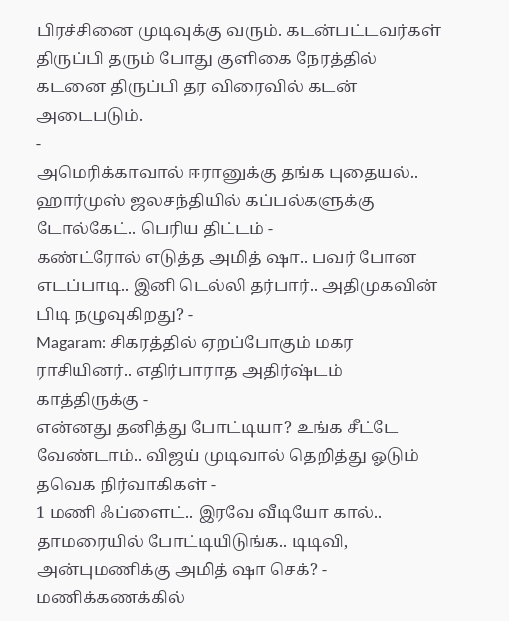பிரச்சினை முடிவுக்கு வரும். கடன்பட்டவர்கள் திருப்பி தரும் போது குளிகை நேரத்தில் கடனை திருப்பி தர விரைவில் கடன் அடைபடும்.
-
அமெரிக்காவால் ஈரானுக்கு தங்க புதையல்.. ஹார்முஸ் ஜலசந்தியில் கப்பல்களுக்கு டோல்கேட்.. பெரிய திட்டம் -
கண்ட்ரோல் எடுத்த அமித் ஷா.. பவர் போன எடப்பாடி.. இனி டெல்லி தர்பார்.. அதிமுகவின் பிடி நழுவுகிறது? -
Magaram: சிகரத்தில் ஏறப்போகும் மகர ராசியினர்.. எதிர்பாராத அதிர்ஷ்டம் காத்திருக்கு -
என்னது தனித்து போட்டியா? உங்க சீட்டே வேண்டாம்.. விஜய் முடிவால் தெறித்து ஓடும் தவெக நிர்வாகிகள் -
1 மணி ஃப்ளைட்.. இரவே வீடியோ கால்.. தாமரையில் போட்டியிடுங்க.. டிடிவி, அன்புமணிக்கு அமித் ஷா செக்? -
மணிக்கணக்கில்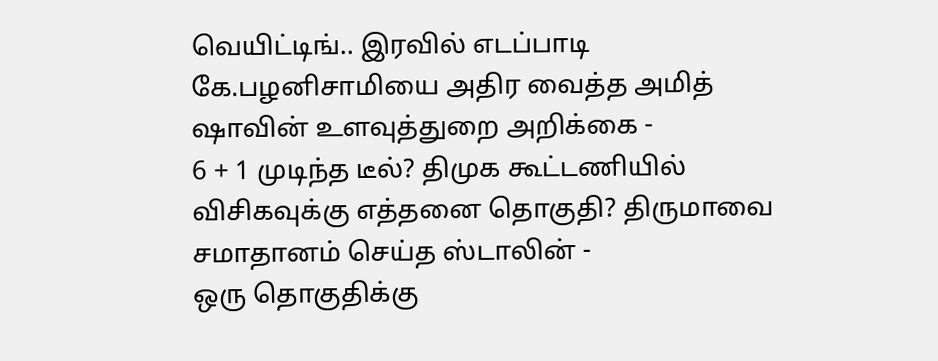வெயிட்டிங்.. இரவில் எடப்பாடி கே.பழனிசாமியை அதிர வைத்த அமித் ஷாவின் உளவுத்துறை அறிக்கை -
6 + 1 முடிந்த டீல்? திமுக கூட்டணியில் விசிகவுக்கு எத்தனை தொகுதி? திருமாவை சமாதானம் செய்த ஸ்டாலின் -
ஒரு தொகுதிக்கு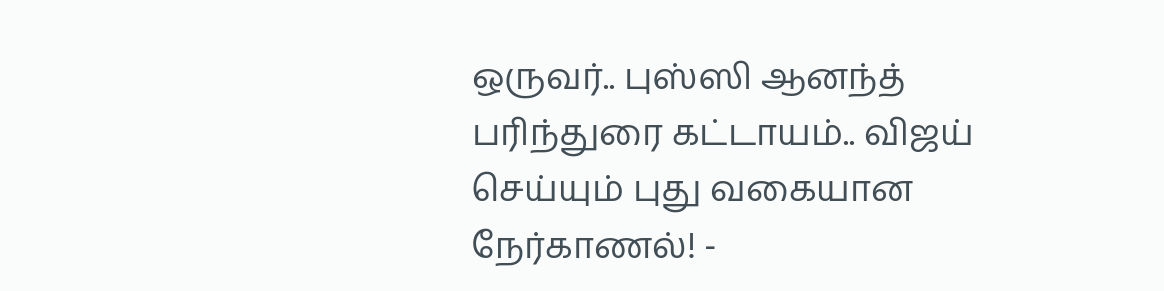ஒருவர்.. புஸ்ஸி ஆனந்த் பரிந்துரை கட்டாயம்.. விஜய் செய்யும் புது வகையான நேர்காணல்! -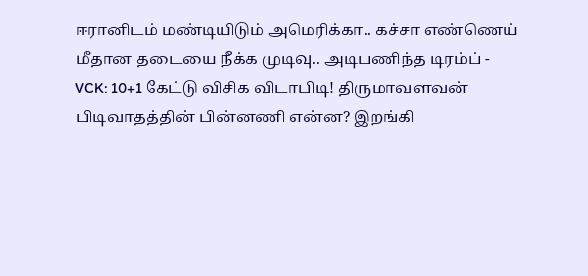ஈரானிடம் மண்டியிடும் அமெரிக்கா.. கச்சா எண்ணெய் மீதான தடையை நீக்க முடிவு.. அடிபணிந்த டிரம்ப் -
VCK: 10+1 கேட்டு விசிக விடாபிடி! திருமாவளவன் பிடிவாதத்தின் பின்னணி என்ன? இறங்கி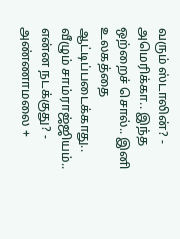வரும் ஸ்டாலின்? -
அமெரிக்கா.. இந்த ஒற்றைச் சொல்.. இனி உலகத்தை ஆட்டிப்படைக்காது.. வீழும் சாம்ராஜ்ஜியம்.. என்ன நடக்குது? -
அண்ணாமலை +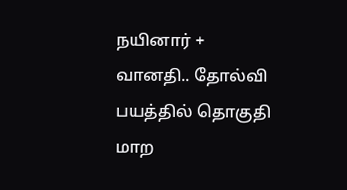நயினார் + வானதி.. தோல்வி பயத்தில் தொகுதி மாற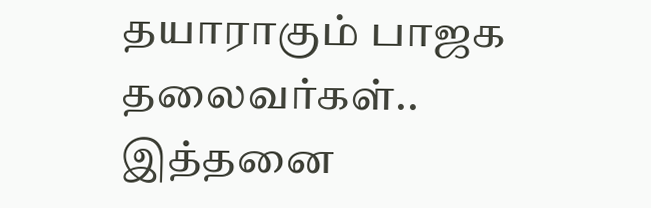தயாராகும் பாஜக தலைவர்கள்.. இத்தனை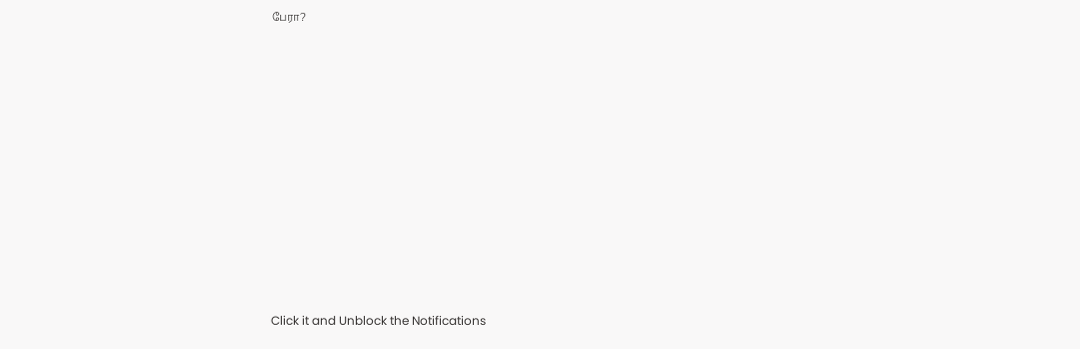பேரா?












Click it and Unblock the Notifications